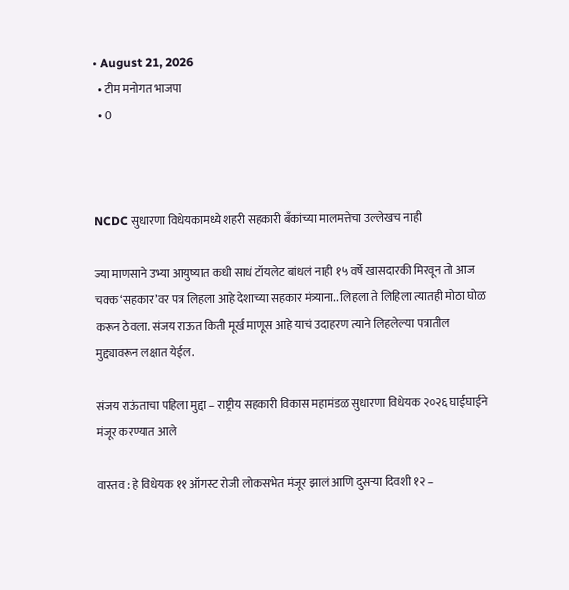• August 21, 2026
  • टीम मनोगत भाजपा
  • 0



NCDC सुधारणा विधेयकामध्ये शहरी सहकारी बँकांच्या मालमत्तेचा उल्लेखच नाही

ज्या माणसाने उभ्या आयुष्यात कधी साधं टॉयलेट बांधलं नाही १५ वर्षे खासदारकी मिरवून तो आज चक्क ‘सहकार’वर पत्र लिहला आहे देशाच्या सहकार मंत्र्याना.. लिहला ते लिहिला त्यातही मोठा घोळ करून ठेवला. संजय राऊत किती मूर्ख माणूस आहे याचं उदाहरण त्याने लिहलेल्या पत्रातील मुद्द्यावरून लक्षात येईल.

संजय राऊंताचा पहिला मुद्दा – राष्ट्रीय सहकारी विकास महामंडळ सुधारणा विधेयक २०२६ घाईघाईने मंजूर करण्यात आले

वास्तव : हे विधेयक ११ ऑगस्ट रोजी लोकसभेत मंजूर झालं आणि दुसऱ्या दिवशी १२ –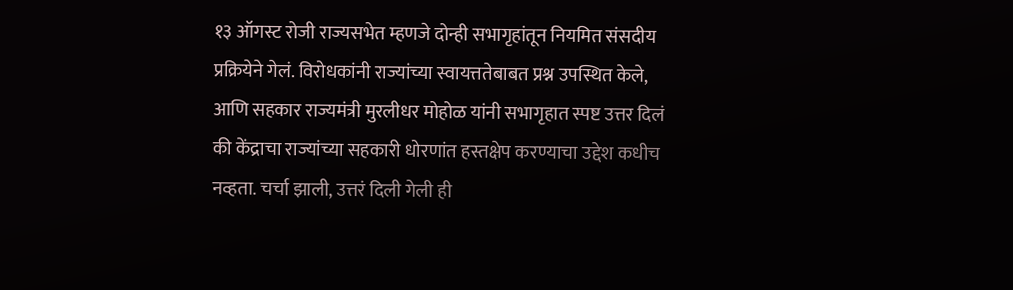१३ ऑगस्ट रोजी राज्यसभेत म्हणजे दोन्ही सभागृहांतून नियमित संसदीय प्रक्रियेने गेलं. विरोधकांनी राज्यांच्या स्वायत्ततेबाबत प्रश्न उपस्थित केले, आणि सहकार राज्यमंत्री मुरलीधर मोहोळ यांनी सभागृहात स्पष्ट उत्तर दिलं की केंद्राचा राज्यांच्या सहकारी धोरणांत हस्तक्षेप करण्याचा उद्देश कधीच नव्हता. चर्चा झाली, उत्तरं दिली गेली ही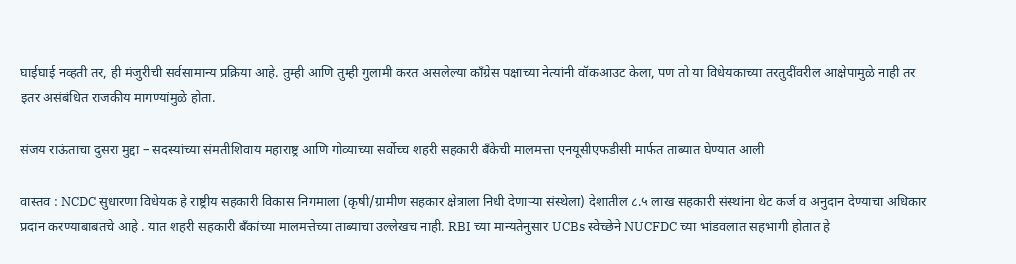घाईघाई नव्हती तर, ही मंजुरीची सर्वसामान्य प्रक्रिया आहे. तुम्ही आणि तुम्ही गुलामी करत असलेल्या काँग्रेस पक्षाच्या नेत्यांनी वॉकआउट केला, पण तो या विधेयकाच्या तरतुदींवरील आक्षेपामुळे नाही तर इतर असंबंधित राजकीय मागण्यांमुळे होता.

संजय राऊंताचा दुसरा मुद्दा – सदस्यांच्या संमतीशिवाय महाराष्ट्र आणि गोव्याच्या सर्वोच्च शहरी सहकारी बँकेची मालमत्ता एनयूसीएफडीसी मार्फत ताब्यात घेण्यात आली

वास्तव : NCDC सुधारणा विधेयक हे राष्ट्रीय सहकारी विकास निगमाला (कृषी/ग्रामीण सहकार क्षेत्राला निधी देणाऱ्या संस्थेला) देशातील ८.५ लाख सहकारी संस्थांना थेट कर्ज व अनुदान देण्याचा अधिकार प्रदान करण्याबाबतचे आहे . यात शहरी सहकारी बँकांच्या मालमत्तेच्या ताब्याचा उल्लेखच नाही. RBI च्या मान्यतेनुसार UCBs स्वेच्छेने NUCFDC च्या भांडवलात सहभागी होतात हे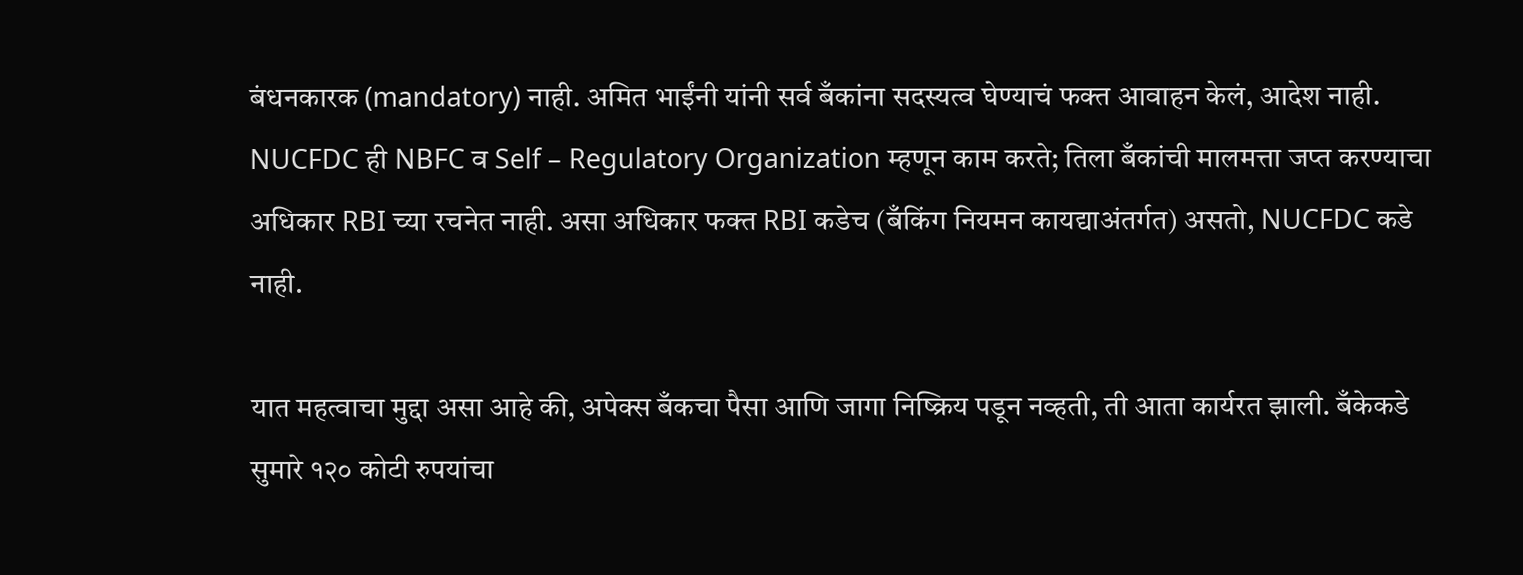बंधनकारक (mandatory) नाही. अमित भाईंनी यांनी सर्व बँकांना सदस्यत्व घेण्याचं फक्त आवाहन केलं, आदेश नाही. NUCFDC ही NBFC व Self – Regulatory Organization म्हणून काम करते; तिला बँकांची मालमत्ता जप्त करण्याचा अधिकार RBI च्या रचनेत नाही. असा अधिकार फक्त RBI कडेच (बँकिंग नियमन कायद्याअंतर्गत) असतो, NUCFDC कडे नाही.

यात महत्वाचा मुद्दा असा आहे की, अपेक्स बँकचा पैसा आणि जागा निष्क्रिय पडून नव्हती, ती आता कार्यरत झाली. बँकेकडे सुमारे १२० कोटी रुपयांचा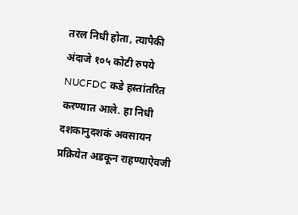तरल निधी होता, त्यापैकी अंदाजे १०५ कोटी रुपये NUCFDC कडे हस्तांतरित करण्यात आले. हा निधी दशकानुदशकं अवसायन प्रक्रियेत अडकून राहण्याऐवजी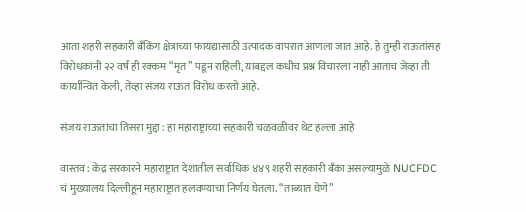आता शहरी सहकारी बँकिंग क्षेत्राच्या फायद्यासाठी उत्पादक वापरात आणला जात आहे. हे तुम्ही राऊतांसह विरोधकांनी २२ वर्षं ही रक्कम “मृत” पडून राहिली, याबद्दल कधीच प्रश्न विचारला नाही आताच जेव्हा ती कार्यान्वित केली, तेंव्हा संजय राऊत विरोध करतो आहे.

संजय राऊतांचा तिसरा मुद्दा : हा महाराष्ट्राच्या सहकारी चळवळीवर थेट हल्ला आहे

वास्तव : केंद्र सरकारने महाराष्ट्रात देशातील सर्वाधिक ४४९ शहरी सहकारी बँका असल्यामुळे NUCFDC चं मुख्यालय दिल्लीहून महाराष्ट्रात हलवण्याचा निर्णय घेतला. “ताब्यात घेणे”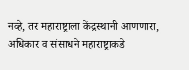नव्हे, तर महाराष्ट्राला केंद्रस्थानी आणणारा, अधिकार व संसाधने महाराष्ट्राकडे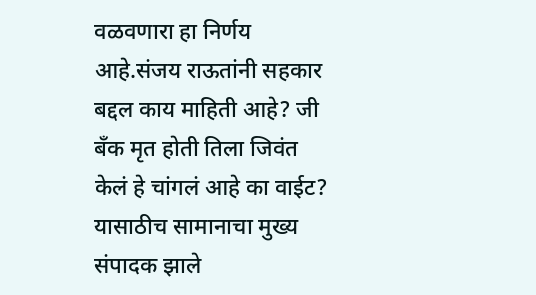वळवणारा हा निर्णय आहे.संजय राऊतांनी सहकार बद्दल काय माहिती आहे? जी बँक मृत होती तिला जिवंत केलं हे चांगलं आहे का वाईट? यासाठीच सामानाचा मुख्य संपादक झाले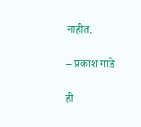नाहीत.

– प्रकाश गाडे

ही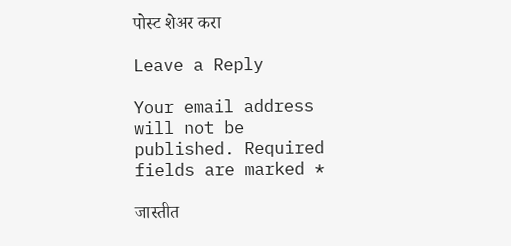पोस्ट शेअर करा

Leave a Reply

Your email address will not be published. Required fields are marked *

जास्तीत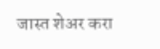जास्त शेअर करा